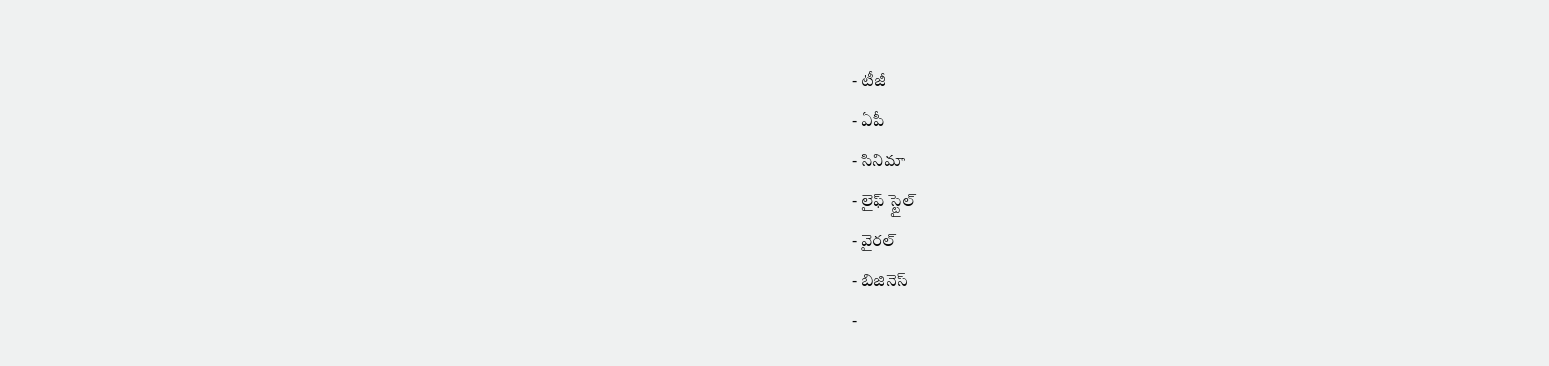- టీజీ
- ఏపీ
- సినిమా
- లైఫ్ స్టైల్
- వైరల్
- బిజినెస్
-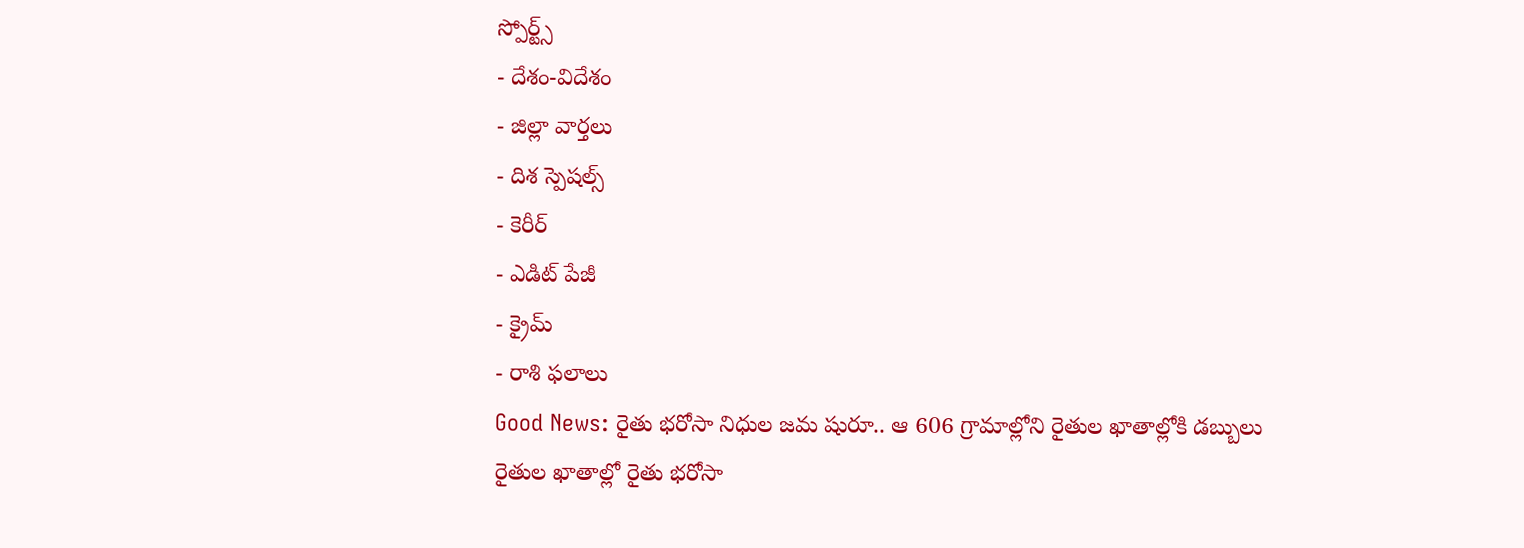స్పోర్ట్స్
- దేశం-విదేశం
- జిల్లా వార్తలు
- దిశ స్పెషల్స్
- కెరీర్
- ఎడిట్ పేజీ
- క్రైమ్
- రాశి ఫలాలు
Good News: రైతు భరోసా నిధుల జమ షురూ.. ఆ 606 గ్రామాల్లోని రైతుల ఖాతాల్లోకి డబ్బులు
రైతుల ఖాతాల్లో రైతు భరోసా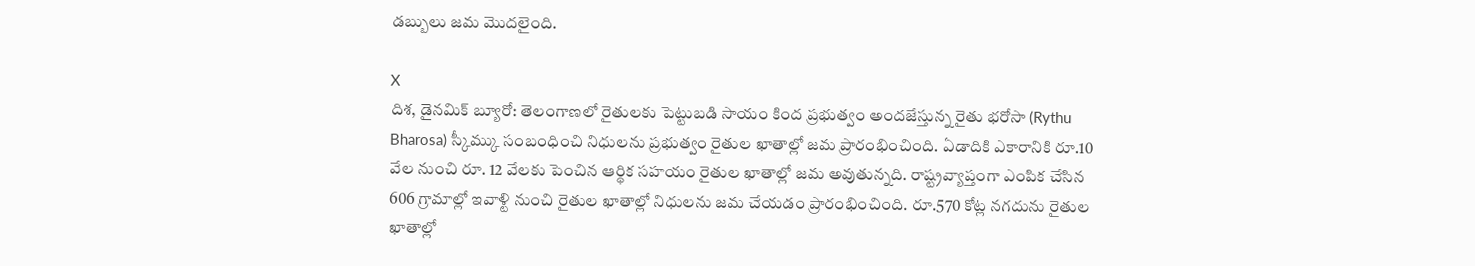డబ్బులు జమ మొదలైంది.

X
దిశ, డైనమిక్ బ్యూరో: తెలంగాణలో రైతులకు పెట్టుబడి సాయం కింద ప్రభుత్వం అందజేస్తున్న రైతు భరోసా (Rythu Bharosa) స్కీమ్కు సంబంధించి నిధులను ప్రభుత్వం రైతుల ఖాతాల్లో జమ ప్రారంభించింది. ఏడాదికి ఎకారానికి రూ.10 వేల నుంచి రూ. 12 వేలకు పెంచిన ఆర్థిక సహయం రైతుల ఖాతాల్లో జమ అవుతున్నది. రాష్ట్రవ్యాప్తంగా ఎంపిక చేసిన 606 గ్రామాల్లో ఇవాళ్టి నుంచి రైతుల ఖాతాల్లో నిధులను జమ చేయడం ప్రారంభించింది. రూ.570 కోట్ల నగదును రైతుల ఖాతాల్లో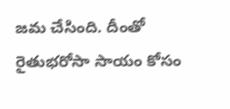జమ చేసింది. దీంతో రైతుభరోసా సాయం కోసం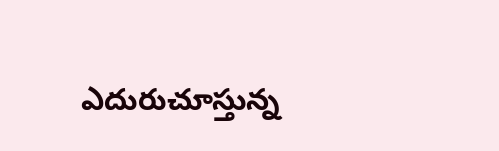ఎదురుచూస్తున్న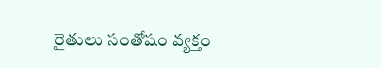రైతులు సంతోషం వ్యక్తం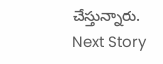చేస్తున్నారు.
Next Story